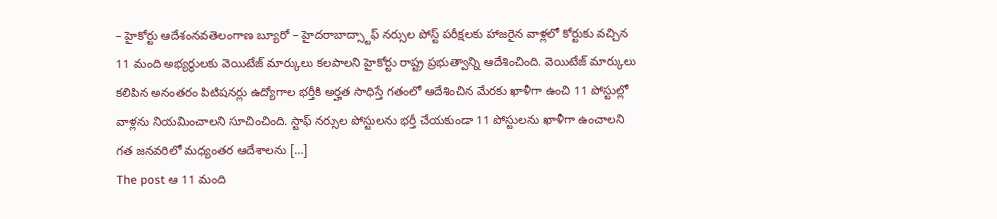– హైకోర్టు ఆదేశంనవతెలంగాణ బ్యూరో – హైదరాబాద్స్టాఫ్ నర్సుల పోస్ట్ పరీక్షలకు హాజరైన వాళ్లలో కోర్టుకు వచ్చిన 11 మంది అభ్యర్థులకు వెయిటేజ్ మార్కులు కలపాలని హైకోర్టు రాష్ట్ర ప్రభుత్వాన్ని ఆదేశించింది. వెయిటేజ్ మార్కులు కలిపిన అనంతరం పిటిషనర్లు ఉద్యోగాల భర్తీకి అర్హత సాధిస్తే గతంలో ఆదేశించిన మేరకు ఖాళీగా ఉంచి 11 పోస్టుల్లో వాళ్లను నియమించాలని సూచించింది. స్టాఫ్ నర్సుల పోస్టులను భర్తీ చేయకుండా 11 పోస్టులను ఖాళీగా ఉంచాలని గత జనవరిలో మధ్యంతర ఆదేశాలను […]
The post ఆ 11 మంది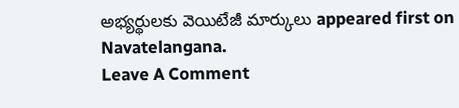అభ్యర్థులకు వెయిటేజీ మార్కులు appeared first on Navatelangana.
Leave A Comment